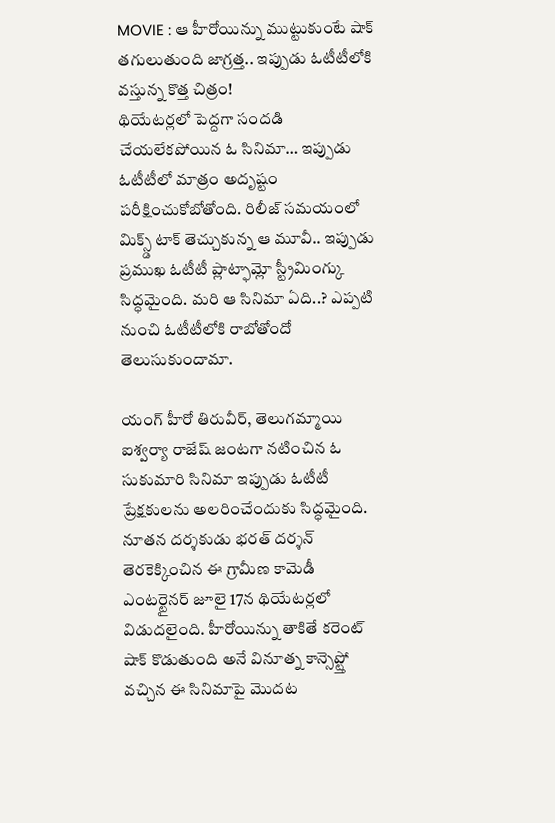MOVIE : ఆ హీరోయిన్ను ముట్టుకుంటే షాక్ తగులుతుంది జాగ్రత్త.. ఇప్పుడు ఓటీటీలోకి వస్తున్న కొత్త చిత్రం!
థియేటర్లలో పెద్దగా సందడి చేయలేకపోయిన ఓ సినిమా… ఇప్పుడు ఓటీటీలో మాత్రం అదృష్టం పరీక్షించుకోబోతోంది. రిలీజ్ సమయంలో మిక్స్డ్ టాక్ తెచ్చుకున్న ఆ మూవీ.. ఇప్పుడు ప్రముఖ ఓటీటీ ప్లాట్ఫామ్లో స్ట్రీమింగ్కు సిద్ధమైంది. మరి ఆ సినిమా ఏది..? ఎప్పటి నుంచి ఓటీటీలోకి రాబోతోందో తెలుసుకుందామా.

యంగ్ హీరో తిరువీర్, తెలుగమ్మాయి ఐశ్వర్యా రాజేష్ జంటగా నటించిన ఓ సుకుమారి సినిమా ఇప్పుడు ఓటీటీ ప్రేక్షకులను అలరించేందుకు సిద్ధమైంది. నూతన దర్శకుడు భరత్ దర్శన్ తెరకెక్కించిన ఈ గ్రామీణ కామెడీ ఎంటర్టైనర్ జూలై 17న థియేటర్లలో విడుదలైంది. హీరోయిన్ను తాకితే కరెంట్ షాక్ కొడుతుంది అనే వినూత్న కాన్సెప్ట్తో వచ్చిన ఈ సినిమాపై మొదట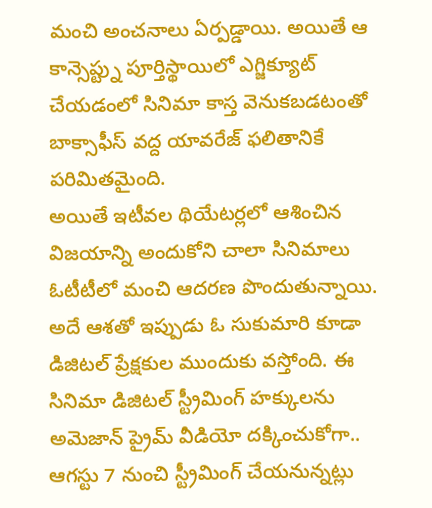మంచి అంచనాలు ఏర్పడ్డాయి. అయితే ఆ కాన్సెప్ట్ను పూర్తిస్థాయిలో ఎగ్జిక్యూట్ చేయడంలో సినిమా కాస్త వెనుకబడటంతో బాక్సాఫీస్ వద్ద యావరేజ్ ఫలితానికే పరిమితమైంది.
అయితే ఇటీవల థియేటర్లలో ఆశించిన విజయాన్ని అందుకోని చాలా సినిమాలు ఓటీటీలో మంచి ఆదరణ పొందుతున్నాయి. అదే ఆశతో ఇప్పుడు ఓ సుకుమారి కూడా డిజిటల్ ప్రేక్షకుల ముందుకు వస్తోంది. ఈ సినిమా డిజిటల్ స్ట్రీమింగ్ హక్కులను అమెజాన్ ప్రైమ్ వీడియో దక్కించుకోగా.. ఆగస్టు 7 నుంచి స్ట్రీమింగ్ చేయనున్నట్లు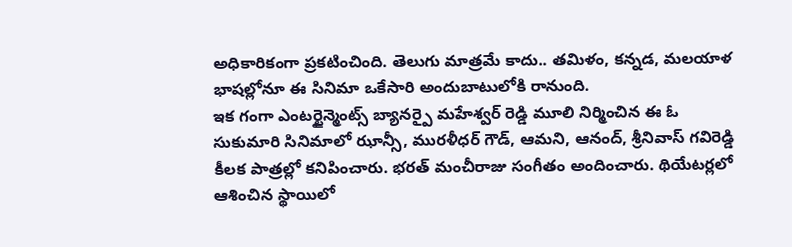అధికారికంగా ప్రకటించింది. తెలుగు మాత్రమే కాదు.. తమిళం, కన్నడ, మలయాళ భాషల్లోనూ ఈ సినిమా ఒకేసారి అందుబాటులోకి రానుంది.
ఇక గంగా ఎంటర్టైన్మెంట్స్ బ్యానర్పై మహేశ్వర్ రెడ్డి మూలి నిర్మించిన ఈ ఓ సుకుమారి సినిమాలో ఝాన్సీ, మురళీధర్ గౌడ్, ఆమని, ఆనంద్, శ్రీనివాస్ గవిరెడ్డి కీలక పాత్రల్లో కనిపించారు. భరత్ మంచీరాజు సంగీతం అందించారు. థియేటర్లలో ఆశించిన స్థాయిలో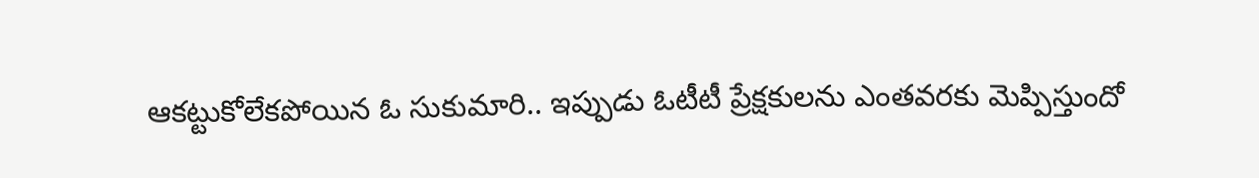ఆకట్టుకోలేకపోయిన ఓ సుకుమారి.. ఇప్పుడు ఓటీటీ ప్రేక్షకులను ఎంతవరకు మెప్పిస్తుందో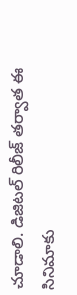చూడాలి. డిజిటల్ రిలీజ్ తర్వాత ఈ సినిమాకు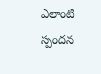ఎలాంటి స్పందన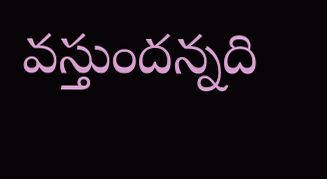వస్తుందన్నది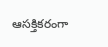ఆసక్తికరంగా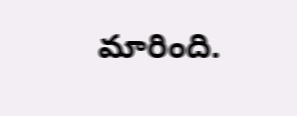మారింది.